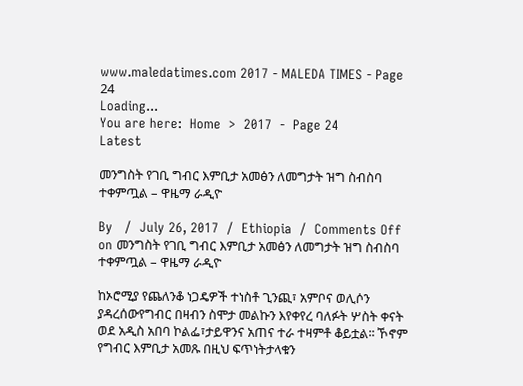www.maledatimes.com 2017 - MALEDA TIMES - Page 24
Loading...
You are here:  Home  >  2017  -  Page 24
Latest

መንግስት የገቢ ግብር እምቢታ አመፅን ለመግታት ዝግ ስብስባ ተቀምጧል – ዋዜማ ራዲዮ

By   /  July 26, 2017  /  Ethiopia  /  Comments Off on መንግስት የገቢ ግብር እምቢታ አመፅን ለመግታት ዝግ ስብስባ ተቀምጧል – ዋዜማ ራዲዮ

ከኦሮሚያ የጨለንቆ ነጋዴዎች ተነስቶ ጊንጪ፣ አምቦና ወሊሶን ያዳረሰውየግብር በዛብን ስሞታ መልኩን እየቀየረ ባለፉት ሦስት ቀናት ወደ አዲስ አበባ ኮልፌ፣ታይዋንና አጠና ተራ ተዛምቶ ቆይቷል፡፡ ኾኖም የግብር እምቢታ አመጹ በዚህ ፍጥነትታላቁን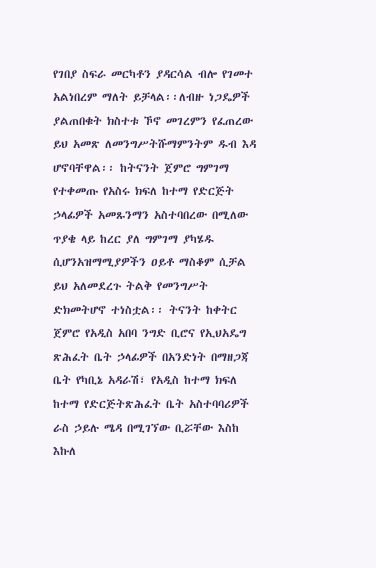የገበያ ስፍራ መርካቶን ያዳርሳል ብሎ የገመተ አልነበረም ማለት ይቻላል፡፡ለብዙ ነጋዴዎች ያልጠበቁት ክስተቱ ኾኖ መገረምን የፈጠረው ይህ አመጽ ለመንግሥትሹማምንትም ዱብ እዳ ሆኖባቸዋል፡፡ ከትናንት ጀምሮ ግምገማ የተቀመጡ የአስሩ ክፍለ ከተማ የድርጅት ኃላፊዎች አመጹንማን አስተባበረው በሚለው ጥያቄ ላይ ከረር ያለ ግምገማ ያካሄዱ ሲሆንአዝማሚያዎችን ዐይቶ ማስቆም ሲቻል ይህ አለመደረጉ ትልቅ የመንግሥት ድክመትሆኖ ተነስቷል፡፡ ትናንት ከቀትር ጀምሮ የአዲስ አበባ ንግድ ቢሮና የኢህአዴግ ጽሕፈት ቤት ኃላፊዎች በአንድነት በማዘጋጃ ቤት የካቢኔ አዳራሽ፣ የአዲስ ከተማ ክፍለ ከተማ የድርጅትጽሕፈት ቤት አስተባባሪዎች ራስ ኃይሉ ሜዳ በሚገኘው ቢሯቸው እስከ እኩለ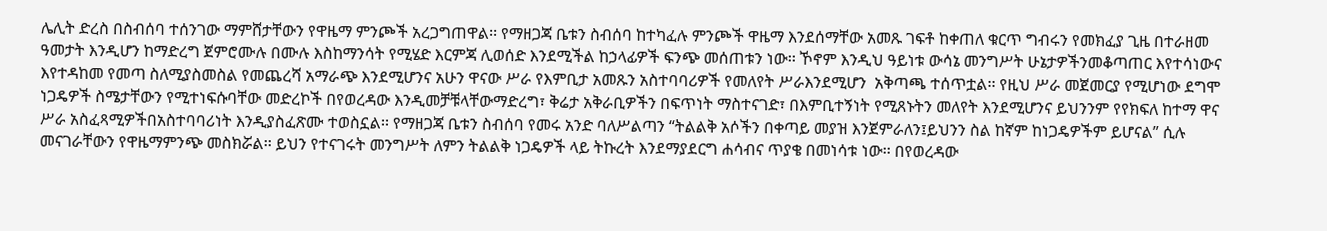ሌሊት ድረስ በስብሰባ ተሰንገው ማምሸታቸውን የዋዜማ ምንጮች አረጋግጠዋል፡፡ የማዘጋጃ ቤቱን ስብሰባ ከተካፈሉ ምንጮች ዋዜማ እንደሰማቸው አመጹ ገፍቶ ከቀጠለ ቁርጥ ግብሩን የመክፈያ ጊዜ በተራዘመ ዓመታት እንዲሆን ከማድረግ ጀምሮሙሉ በሙሉ እስከማንሳት የሚሄድ እርምጃ ሊወሰድ እንደሚችል ከኃላፊዎች ፍንጭ መሰጠቱን ነው፡፡ ኾኖም እንዲህ ዓይነቱ ውሳኔ መንግሥት ሁኔታዎችንመቆጣጠር እየተሳነውና እየተዳከመ የመጣ ስለሚያስመስል የመጨረሻ አማራጭ እንደሚሆንና አሁን ዋናው ሥራ የእምቢታ አመጹን አስተባባሪዎች የመለየት ሥራእንደሚሆን  አቅጣጫ ተሰጥቷል፡፡ የዚህ ሥራ መጀመርያ የሚሆነው ደግሞ ነጋዴዎች ስሜታቸውን የሚተነፍሱባቸው መድረኮች በየወረዳው እንዲመቻቹላቸውማድረግ፣ ቅሬታ አቅራቢዎችን በፍጥነት ማስተናገድ፣ በእምቢተኝነት የሚጸኑትን መለየት እንደሚሆንና ይህንንም የየክፍለ ከተማ ዋና ሥራ አስፈጻሚዎችበአስተባባሪነት እንዲያስፈጽሙ ተወስኗል፡፡ የማዘጋጃ ቤቱን ስብሰባ የመሩ አንድ ባለሥልጣን “ትልልቅ አሶችን በቀጣይ መያዝ እንጀምራለን፤ይህንን ስል ከኛም ከነጋዴዎችም ይሆናል” ሲሉ መናገራቸውን የዋዜማምንጭ መስክሯል፡፡ ይህን የተናገሩት መንግሥት ለምን ትልልቅ ነጋዴዎች ላይ ትኩረት እንደማያደርግ ሐሳብና ጥያቄ በመነሳቱ ነው፡፡ በየወረዳው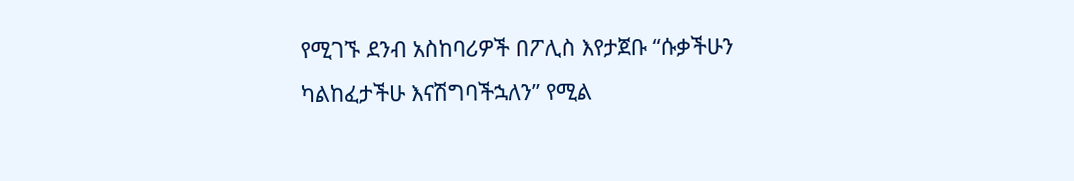የሚገኙ ደንብ አስከባሪዎች በፖሊስ እየታጀቡ “ሱቃችሁን ካልከፈታችሁ እናሽግባችኋለን” የሚል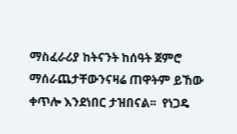ማስፈራሪያ ከትናንት ከሰዓት ጀምሮ ማሰራጨታቸውንናዛሬ ጠዋትም ይኸው ቀጥሎ እንደነበር ታዝበናል፡፡  የነጋዴ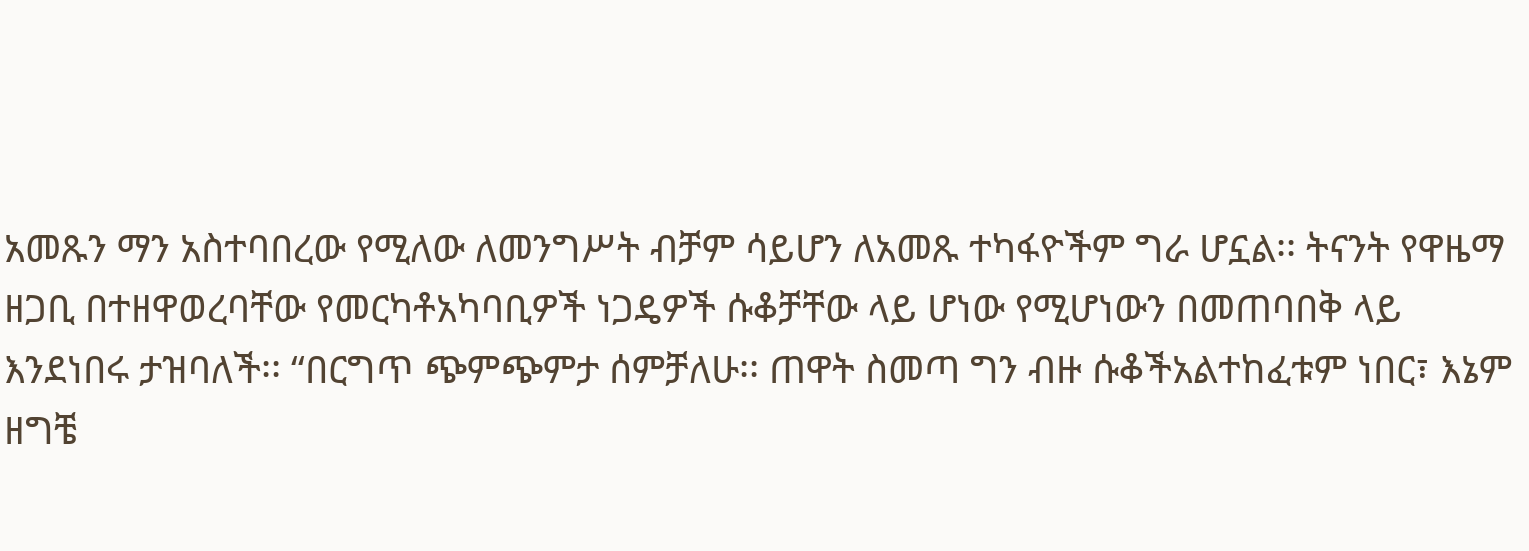አመጹን ማን አስተባበረው የሚለው ለመንግሥት ብቻም ሳይሆን ለአመጹ ተካፋዮችም ግራ ሆኗል፡፡ ትናንት የዋዜማ ዘጋቢ በተዘዋወረባቸው የመርካቶአካባቢዎች ነጋዴዎች ሱቆቻቸው ላይ ሆነው የሚሆነውን በመጠባበቅ ላይ እንደነበሩ ታዝባለች፡፡ “በርግጥ ጭምጭምታ ሰምቻለሁ፡፡ ጠዋት ስመጣ ግን ብዙ ሱቆችአልተከፈቱም ነበር፣ እኔም ዘግቼ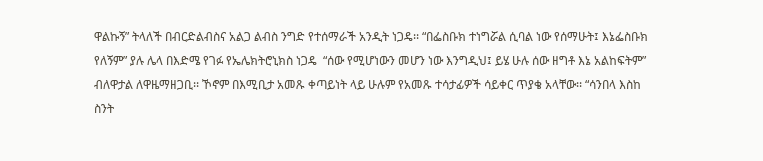ዋልኩኝ” ትላለች በብርድልብስና አልጋ ልብስ ንግድ የተሰማራች አንዲት ነጋዴ፡፡ “በፌስቡክ ተነግሯል ሲባል ነው የሰማሁት፤ እኔፌስቡክ የለኝም” ያሉ ሌላ በእድሜ የገፉ የኤሌክትሮኒክስ ነጋዴ  “ሰው የሚሆነውን መሆን ነው እንግዲህ፤ ይሄ ሁሉ ሰው ዘግቶ እኔ አልከፍትም” ብለዋታል ለዋዜማዘጋቢ፡፡ ኾኖም በእሚቢታ አመጹ ቀጣይነት ላይ ሁሉም የአመጹ ተሳታፊዎች ሳይቀር ጥያቄ አላቸው፡፡ “ሳንበላ እስከ ስንት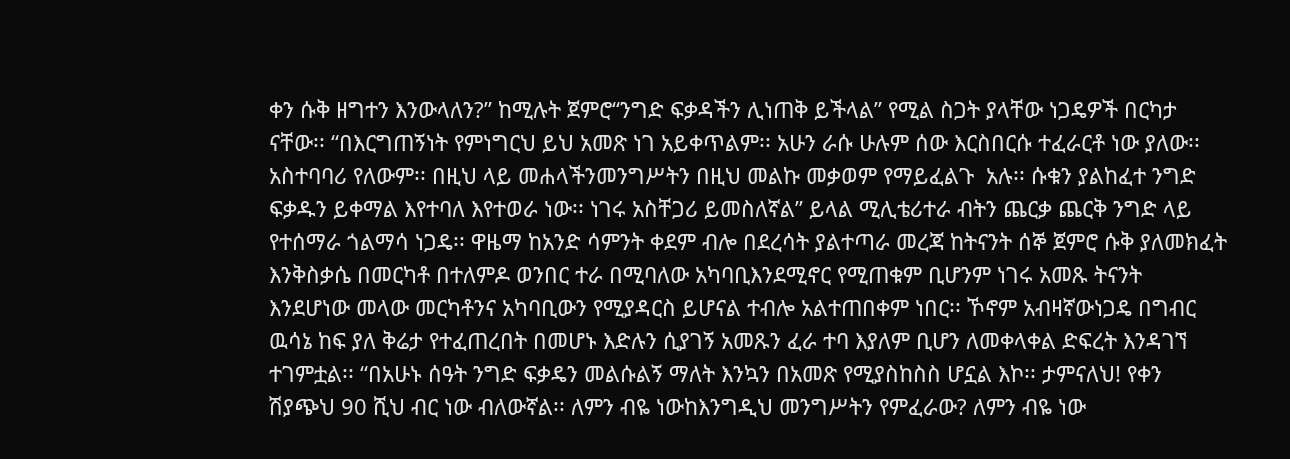ቀን ሱቅ ዘግተን እንውላለን?” ከሚሉት ጀምሮ“ንግድ ፍቃዳችን ሊነጠቅ ይችላል” የሚል ስጋት ያላቸው ነጋዴዎች በርካታ ናቸው፡፡ “በእርግጠኝነት የምነግርህ ይህ አመጽ ነገ አይቀጥልም፡፡ አሁን ራሱ ሁሉም ሰው እርስበርሱ ተፈራርቶ ነው ያለው፡፡ አስተባባሪ የለውም፡፡ በዚህ ላይ መሐላችንመንግሥትን በዚህ መልኩ መቃወም የማይፈልጉ  አሉ፡፡ ሱቁን ያልከፈተ ንግድ ፍቃዱን ይቀማል እየተባለ እየተወራ ነው፡፡ ነገሩ አስቸጋሪ ይመስለኛል” ይላል ሚሊቴሪተራ ብትን ጨርቃ ጨርቅ ንግድ ላይ የተሰማራ ጎልማሳ ነጋዴ፡፡ ዋዜማ ከአንድ ሳምንት ቀደም ብሎ በደረሳት ያልተጣራ መረጃ ከትናንት ሰኞ ጀምሮ ሱቅ ያለመክፈት እንቅስቃሴ በመርካቶ በተለምዶ ወንበር ተራ በሚባለው አካባቢእንደሚኖር የሚጠቁም ቢሆንም ነገሩ አመጹ ትናንት እንደሆነው መላው መርካቶንና አካባቢውን የሚያዳርስ ይሆናል ተብሎ አልተጠበቀም ነበር፡፡ ኾኖም አብዛኛውነጋዴ በግብር ዉሳኔ ከፍ ያለ ቅሬታ የተፈጠረበት በመሆኑ እድሉን ሲያገኝ አመጹን ፈራ ተባ እያለም ቢሆን ለመቀላቀል ድፍረት እንዳገኘ ተገምቷል፡፡ “በአሁኑ ሰዓት ንግድ ፍቃዴን መልሱልኝ ማለት እንኳን በአመጽ የሚያስከስስ ሆኗል እኮ፡፡ ታምናለህ! የቀን ሽያጭህ 90 ሺህ ብር ነው ብለውኛል፡፡ ለምን ብዬ ነውከእንግዲህ መንግሥትን የምፈራው? ለምን ብዬ ነው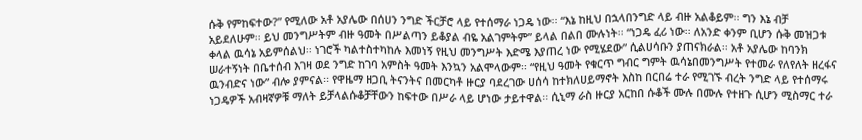ሱቅ የምከፍተው?” የሚለው አቶ አያሌው በሰሀን ንግድ ችርቻሮ ላይ የተሰማራ ነጋዴ ነው፡፡ “እኔ ከዚህ በኋላበንግድ ላይ ብዙ አልቆይም፡፡ ግን እኔ ብቻ አይደለሁም፡፡ ይህ መንግሥትም ብዙ ዓመት በሥልጣን ይቆያል ብዬ አልገምትም” ይላል በልበ ሙሉነት፡፡ “ነጋዴ ፈሪ ነው፡፡ ለአንድ ቀንም ቢሆን ሱቅ መዝጋቱ ቀላል ዉሳኔ አይምሰልህ፡፡ ነገሮች ካልተስተካከሉ እመነኝ የዚህ መንግሥት እድሜ እያጠረ ነው የሚሄደው” ሲልሀሳቡን ያጠናክራል፡፡ አቶ አያሌው ከባንክ ሠራተኝነት በቤተሰብ እገዛ ወደ ንግድ ከገባ አምስት ዓመት እንኳን አልሞላውም፡፡ “የዚህ ዓመት የቁርጥ ግብር ግምት ዉሳኔበመንግሥት የተመራ የለየለት ዘረፋና ዉንብድና ነው” ብሎ ያምናል፡፡ የዋዜማ ዘጋቢ ትናንትና በመርካቶ ዙርያ ባደረገው ሀሰሳ ከተክለሀይማኖት እስከ በርበሬ ተራ የሚገኙ ብረት ንግድ ላይ የተሰማሩ ነጋዴዎች አብዛኛዎቹ ማለት ይቻላልሱቆቻቸውን ከፍተው በሥራ ላይ ሆነው ታይተዋል፡፡ ሲኒማ ራስ ዙርያ አርከበ ሱቆች ሙሉ በሙሉ የተዘጉ ሲሆን ሚስማር ተራ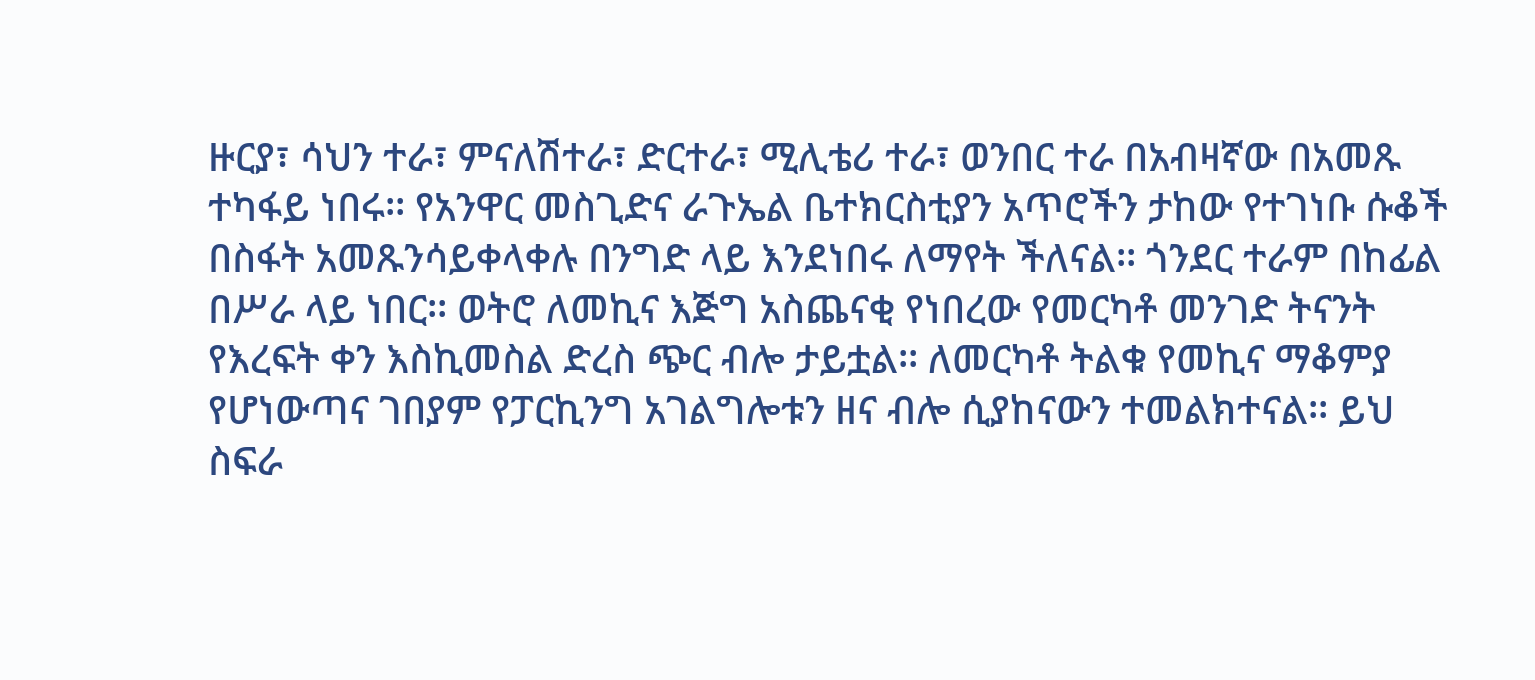ዙርያ፣ ሳህን ተራ፣ ምናለሽተራ፣ ድርተራ፣ ሚሊቴሪ ተራ፣ ወንበር ተራ በአብዛኛው በአመጹ ተካፋይ ነበሩ፡፡ የአንዋር መስጊድና ራጉኤል ቤተክርስቲያን አጥሮችን ታከው የተገነቡ ሱቆች በስፋት አመጹንሳይቀላቀሉ በንግድ ላይ እንደነበሩ ለማየት ችለናል፡፡ ጎንደር ተራም በከፊል በሥራ ላይ ነበር፡፡ ወትሮ ለመኪና እጅግ አስጨናቂ የነበረው የመርካቶ መንገድ ትናንት የእረፍት ቀን እስኪመስል ድረስ ጭር ብሎ ታይቷል፡፡ ለመርካቶ ትልቁ የመኪና ማቆምያ የሆነውጣና ገበያም የፓርኪንግ አገልግሎቱን ዘና ብሎ ሲያከናውን ተመልክተናል፡፡ ይህ ስፍራ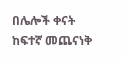በሌሎች ቀናት ከፍተኛ መጨናነቅ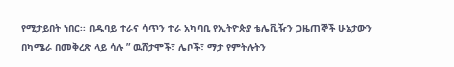የሚታይበት ነበር፡፡ በዱባይ ተራና ሳጥን ተራ አካባቢ የኢትዮጵያ ቴሌቪዥን ጋዜጠኞች ሁኔታውን በካሜራ በመቅረጽ ላይ ሳሉ ” ዉሸታሞች፣ ሌቦች፣ ማታ የምትሉትን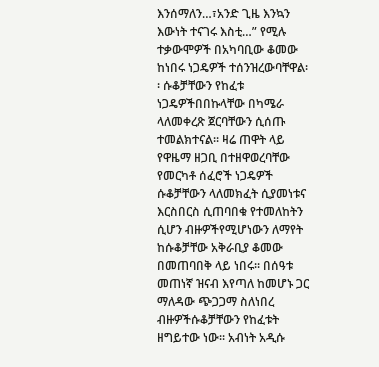እንሰማለን…፣አንድ ጊዜ እንኳን እውነት ተናገሩ እስቲ…” የሚሉ ተቃውሞዎች በአካባቢው ቆመው ከነበሩ ነጋዴዎች ተሰንዝረውባቸዋል፡፡ ሱቆቻቸውን የከፈቱ ነጋዴዎችበበኩላቸው በካሜራ ላለመቀረጽ ጀርባቸውን ሲሰጡ ተመልክተናል፡፡ ዛሬ ጠዋት ላይ የዋዜማ ዘጋቢ በተዘዋወረባቸው የመርካቶ ሰፈሮች ነጋዴዎች ሱቆቻቸውን ላለመክፈት ሲያመነቱና እርስበርስ ሲጠባበቁ የተመለከትን ሲሆን ብዙዎችየሚሆነውን ለማየት ከሱቆቻቸው አቅራቢያ ቆመው በመጠባበቅ ላይ ነበሩ፡፡ በሰዓቱ መጠነኛ ዝናብ እየጣለ ከመሆኑ ጋር ማለዳው ጭጋጋማ ስለነበረ ብዙዎችሱቆቻቸውን የከፈቱት ዘግይተው ነው፡፡ አብነት አዲሱ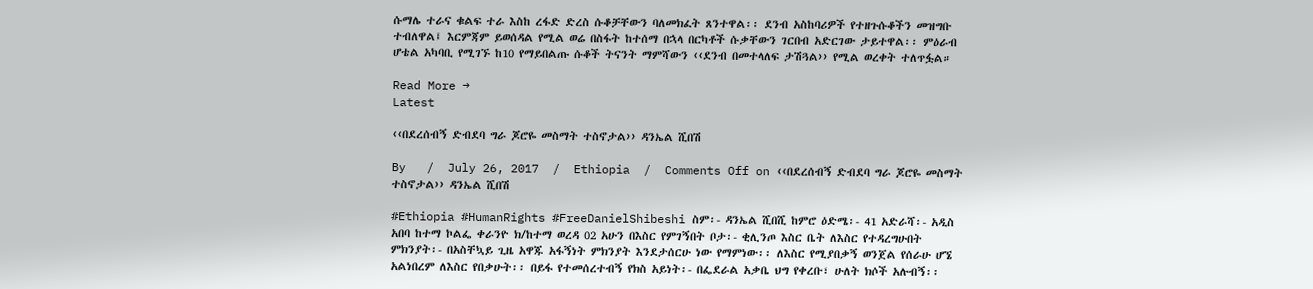ሱማሌ ተራና ቁልፍ ተራ እስከ ረፋድ ድረስ ሱቆቻቸውን ባለመክፈት ጸንተዋል፡፡ ደንብ አስከባሪዎች የተዘጉሱቆችን መዝግቡ ተብለዋል፤ እርምጃም ይወሰዳል የሚል ወሬ በስፋት ከተሰማ በኋላ በርካቶች ሱቃቸውን ገርበብ አድርገው ታይተዋል፡፡ ምዕራብ ሆቴል አካባቢ የሚገኙ ከ10 የማይበልጡ ሱቆች ትናንት ማምሻውን ‹‹ደንብ በመተላለፍ ታሽጓል›› የሚል ወረቀት ተለጥፏል።

Read More →
Latest

‹‹በደረሰብኝ ድብደባ ግራ ጆሮዬ መስማት ተስኖታል›› ዳንኤል ሺበሽ

By   /  July 26, 2017  /  Ethiopia  /  Comments Off on ‹‹በደረሰብኝ ድብደባ ግራ ጆሮዬ መስማት ተስኖታል›› ዳንኤል ሺበሽ

#Ethiopia #HumanRights #FreeDanielShibeshi ስም፡- ዳንኤል ሺበሺ ከምሮ ዕድሜ፡- 41 አድራሻ፡- አዲስ አበባ ከተማ ኮልፌ ቀራንዮ ክ/ከተማ ወረዳ 02 አሁን በእስር የምገኝበት ቦታ፡- ቂሊንጦ እስር ቤት ለእስር የተዳረግሁበት ምክንያት፡- በአስቸኳይ ጊዜ አዋጁ አፋኝነት ምክንያት እንደታሰርሁ ነው የማምነው፡፡ ለእስር የሚያበቃኝ ወንጀል የሰራሁ ሆኜ አልነበረም ለእስር የበቃሁት፡፡ በይፋ የተመሰረተብኝ የክስ አይነት፡- በፌደራል አቃቤ ህግ የቀረቡ፣ ሁለት ክሶች አሉብኝ፡፡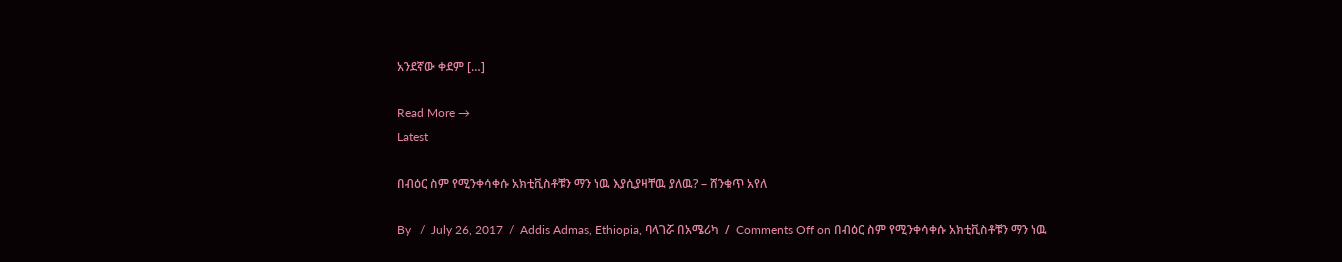አንደኛው ቀደም […]

Read More →
Latest

በብዕር ስም የሚንቀሳቀሱ አክቲቪስቶቹን ማን ነዉ እያሲያዛቸዉ ያለዉ? – ሸንቁጥ አየለ

By   /  July 26, 2017  /  Addis Admas, Ethiopia, ባላገሯ በአሜሪካ  /  Comments Off on በብዕር ስም የሚንቀሳቀሱ አክቲቪስቶቹን ማን ነዉ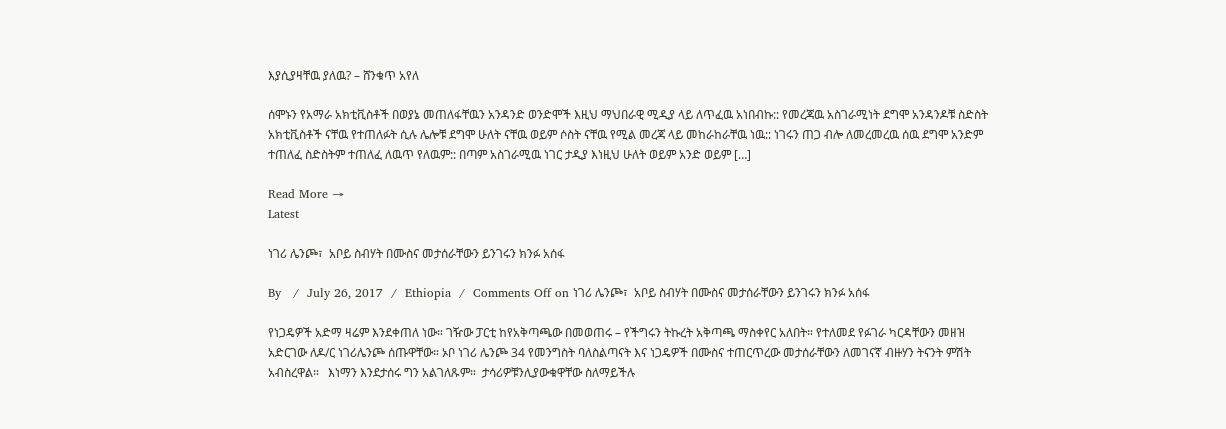እያሲያዛቸዉ ያለዉ? – ሸንቁጥ አየለ

ሰሞኑን የአማራ አክቲቪስቶች በወያኔ መጠለፋቸዉን አንዳንድ ወንድሞች እዚህ ማህበራዊ ሚዲያ ላይ ለጥፈዉ አነበብኩ:: የመረጃዉ አስገራሚነት ደግሞ አንዳንዶቹ ስድስት አክቲቪስቶች ናቸዉ የተጠለፉት ሲሉ ሌሎቹ ደግሞ ሁለት ናቸዉ ወይም ሶስት ናቸዉ የሚል መረጃ ላይ መከራከራቸዉ ነዉ:: ነገሩን ጠጋ ብሎ ለመረመረዉ ሰዉ ደግሞ አንድም ተጠለፈ ስድስትም ተጠለፈ ለዉጥ የለዉም:: በጣም አስገራሚዉ ነገር ታዲያ እነዚህ ሁለት ወይም አንድ ወይም […]

Read More →
Latest

ነገሪ ሌንጮ፣  አቦይ ስብሃት በሙስና መታሰራቸውን ይንገሩን ክንፉ አሰፋ

By   /  July 26, 2017  /  Ethiopia  /  Comments Off on ነገሪ ሌንጮ፣  አቦይ ስብሃት በሙስና መታሰራቸውን ይንገሩን ክንፉ አሰፋ

የነጋዴዎች አድማ ዛሬም እንደቀጠለ ነው። ገዥው ፓርቲ ከየአቅጣጫው በመወጠሩ – የችግሩን ትኩረት አቅጣጫ ማስቀየር አለበት። የተለመደ የፉገራ ካርዳቸውን መዘዝ አድርገው ለዶ/ር ነገሪሌንጮ ሰጡዋቸው። ኦቦ ነገሪ ሌንጮ 34 የመንግስት ባለስልጣናት እና ነጋዴዎች በሙስና ተጠርጥረው መታሰራቸውን ለመገናኛ ብዙሃን ትናንት ምሽት  አብስረዋል።   እነማን እንደታሰሩ ግን አልገለጹም።  ታሳሪዎቹንሊያውቁዋቸው ስለማይችሉ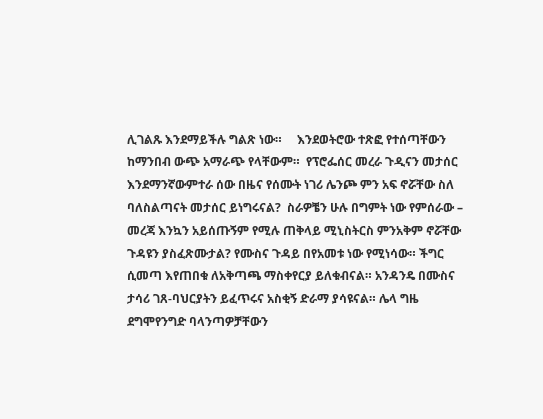ሊገልጹ እንደማይችሉ ግልጽ ነው።     እንደወትሮው ተጽፎ የተሰጣቸውን ከማንበብ ውጭ አማራጭ የላቸውም።  የፕሮፌሰር መረራ ጉዲናን መታሰር  እንደማንኛውምተራ ሰው በዜና የሰሙት ነገሪ ሌንጮ ምን አፍ ኖሯቸው ስለ ባለስልጣናት መታሰር ይነግሩናል?  ስራዎቼን ሁሉ በግምት ነው የምሰራው – መረጃ እንኳን አይሰጡኝም የሚሉ ጠቅላይ ሚኒስትርስ ምንአቅም ኖሯቸው ጉዳዩን ያስፈጽሙታል? የሙስና ጉዳይ በየአመቱ ነው የሚነሳው። ችግር ሲመጣ እየጠበቁ ለአቅጣጫ ማስቀየርያ ይለቁብናል። አንዳንዴ በሙስና ታሳሪ ገጸ-ባህርያትን ይፈጥሩና አስቂኝ ድራማ ያሳዩናል። ሌላ ግዜ ደግሞየንግድ ባላንጣዎቻቸውን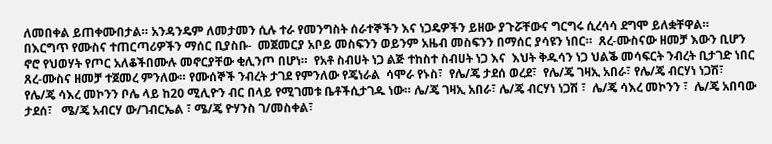ለመበቀል ይጠቀሙበታል። አንዳንዴም ለመታመን ሲሉ ተራ የመንግስት ሰራተኞችን እና ነጋዴዎችን ይዘው ያጉሯቸውና ግርግሩ ሲረሳሳ ደግሞ ይለቋቸዋል። በእርግጥ የሙስና ተጠርጣሪዎችን ማሰር ቢያስቡ-  መጀመርያ አቦይ መስፍንን ወይንም አዜብ መስፍንን በማሰር ያሳዩን ነበር።  ጸረ-ሙስናው ዘመቻ እውን ቢሆን ኖሮ የህወሃት የጦር አለቆችበሙሉ መኖርያቸው ቂሊንጦ በሆነ።  የአቶ ስብሀት ነጋ ልጅ ተከስተ ስብሀት ነጋ እና  እህት ቅዱሳን ነጋ ህልቕ መሳፍርት ንብረት ቢታገድ ነበር ጸረ-ሙስና ዘመቻ ተጀመረ ምንለው። የሙሰኞች ንብረት ታገደ የምንለው የጄነራል  ሳሞራ የኑስ፣  የሌ/ጄ ታደሰ ወረደ፣  የሌ/ጄ ገዛኢ አበራ፣ የሌ/ጄ ብርሃነ ነጋሽ፣ የሌ/ጄ ሳእረ መኮንን ቦሌ ላይ ከ20 ሚሊዮን ብር በላይ የሚገመቱ ቤቶችሲታገዱ ነው። ሌ/ጄ ገዛኢ አበራ፣ ሌ/ጄ ብርሃነ ነጋሽ ፣  ሌ/ጄ ሳእረ መኮንን ፣  ሌ/ጄ አበባው ታደሰ፣   ሜ/ጄ አብርሃ ው/ገብርኤል ፣ ሜ/ጄ ዮሃንስ ገ/መስቀል፣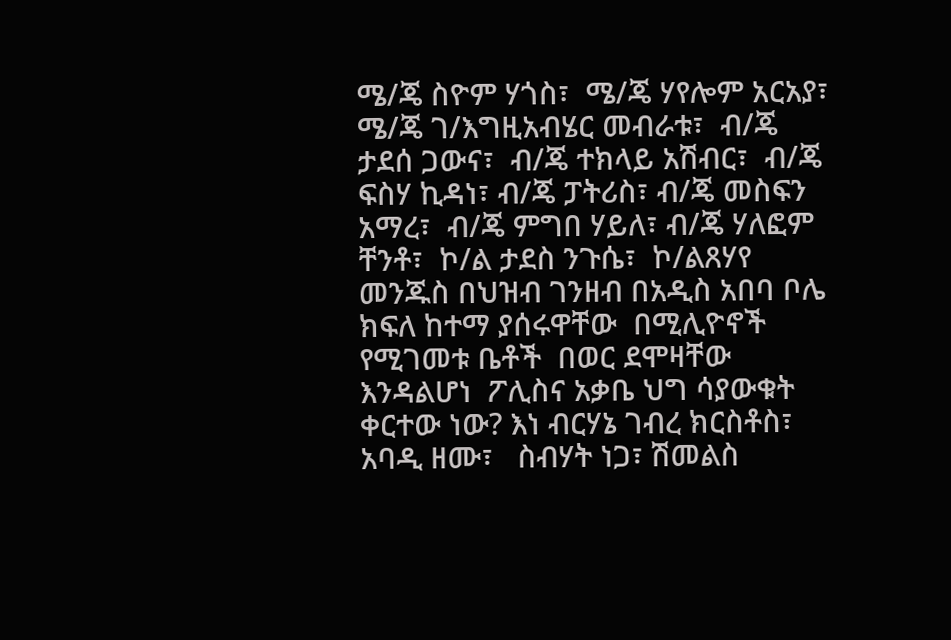ሜ/ጄ ስዮም ሃጎስ፣  ሜ/ጄ ሃየሎም አርአያ፣  ሜ/ጄ ገ/እግዚአብሄር መብራቱ፣  ብ/ጄ ታደሰ ጋውና፣  ብ/ጄ ተክላይ አሽብር፣  ብ/ጄ ፍስሃ ኪዳነ፣ ብ/ጄ ፓትሪስ፣ ብ/ጄ መስፍን አማረ፣  ብ/ጄ ምግበ ሃይለ፣ ብ/ጄ ሃለፎም ቸንቶ፣  ኮ/ል ታደስ ንጉሴ፣  ኮ/ልጸሃየ መንጁስ በህዝብ ገንዘብ በአዲስ አበባ ቦሌ ክፍለ ከተማ ያሰሩዋቸው  በሚሊዮኖች የሚገመቱ ቤቶች  በወር ደሞዛቸው እንዳልሆነ  ፖሊስና አቃቤ ህግ ሳያውቁት ቀርተው ነው? እነ ብርሃኔ ገብረ ክርስቶስ፣   አባዲ ዘሙ፣   ስብሃት ነጋ፣ ሽመልስ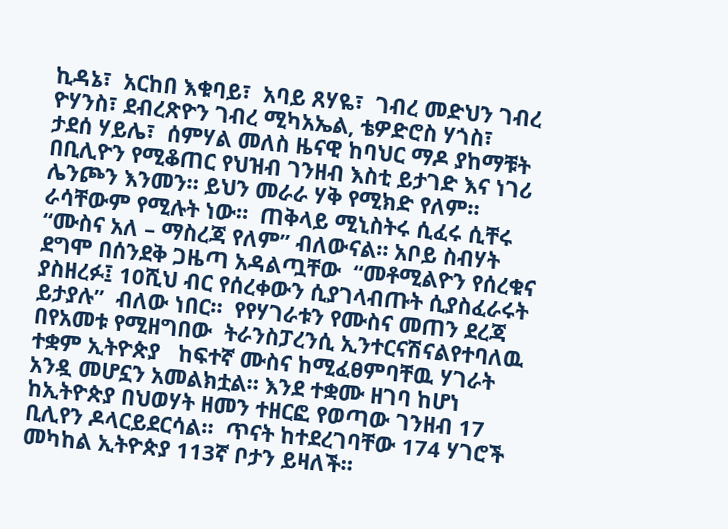ኪዳኔ፣  አርከበ እቁባይ፣  አባይ ጸሃዬ፣  ገብረ መድህን ገብረ ዮሃንስ፣ ደብረጽዮን ገብረ ሚካአኤል, ቴዎድሮስ ሃጎስ፣   ታደሰ ሃይሌ፣  ሰምሃል መለስ ዜናዊ ከባህር ማዶ ያከማቹት በቢሊዮን የሚቆጠር የህዝብ ገንዘብ እስቲ ይታገድ እና ነገሪ ሌንጮን እንመን። ይህን መራራ ሃቅ የሚክድ የለም። ራሳቸውም የሚሉት ነው።  ጠቅላይ ሚኒስትሩ ሲፈሩ ሲቸሩ “ሙስና አለ – ማስረጃ የለም” ብለውናል። አቦይ ስብሃት ደግሞ በሰንደቅ ጋዜጣ አዳልጧቸው  “መቶሚልዮን የሰረቁና ያስዘረፉ፤ 10ሺህ ብር የሰረቀውን ሲያገላብጡት ሲያስፈራሩት ይታያሉ”  ብለው ነበር።  የየሃገራቱን የሙስና መጠን ደረጃ  በየአመቱ የሚዘግበው  ትራንስፓረንሲ ኢንተርናሽናልየተባለዉ ተቋም ኢትዮጵያ   ከፍተኛ ሙስና ከሚፈፀምባቸዉ ሃገራት አንዷ መሆኗን አመልክቷል። እንደ ተቋሙ ዘገባ ከሆነ ከኢትዮጵያ በህወሃት ዘመን ተዘርፎ የወጣው ገንዘብ 17 ቢሊየን ዶላርይደርሳል።  ጥናት ከተደረገባቸው 174 ሃገሮች መካከል ኢትዮጵያ 113ኛ ቦታን ይዛለች።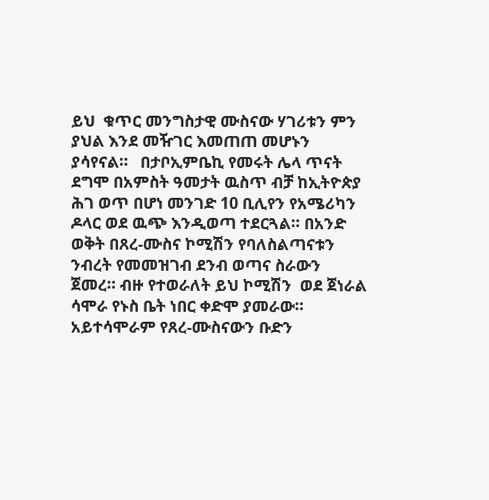ይህ  ቁጥር መንግስታዊ ሙስናው ሃገሪቱን ምን ያህል እንደ መዥገር እመጠጠ መሆኑን ያሳየናል።   በታቦኢምቤኪ የመሩት ሌላ ጥናት ደግሞ በአምስት ዓመታት ዉስጥ ብቻ ከኢትዮጵያ ሕገ ወጥ በሆነ መንገድ 10 ቢሊየን የአሜሪካን ዶላር ወደ ዉጭ እንዲወጣ ተደርጓል። በአንድ ወቅት በጸረ-ሙስና ኮሚሽን የባለስልጣናቱን ንብረት የመመዝገብ ደንብ ወጣና ስራውን ጀመረ። ብዙ የተወራለት ይህ ኮሚሽን  ወደ ጀነራል ሳሞራ የኑስ ቤት ነበር ቀድሞ ያመራው። አይተሳሞራም የጸረ-ሙስናውን ቡድን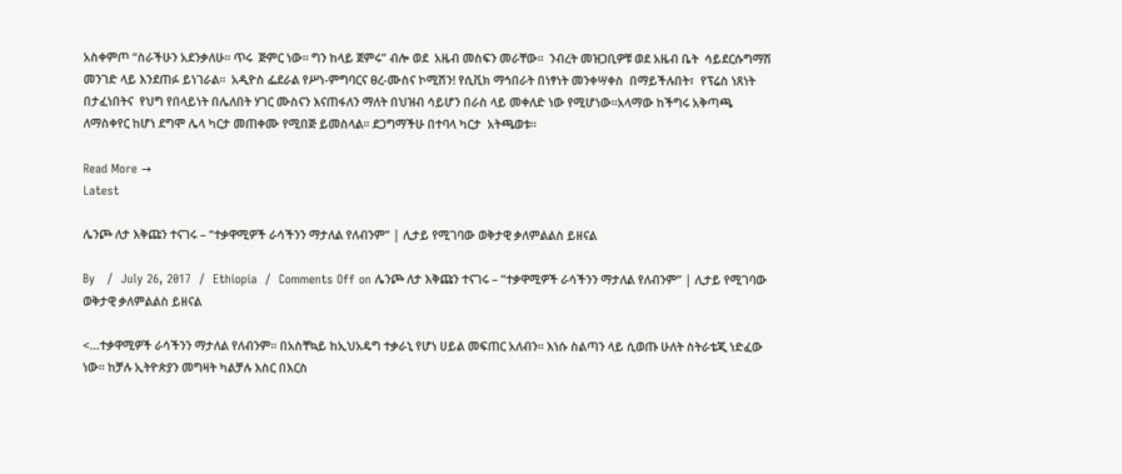አስቀምጦ “ስራችሁን አደንቃለሁ። ጥሩ  ጅምር ነው። ግን ከላይ ጀምሩ” ብሎ ወደ  አዜብ መስፍን መራቸው።  ንብረት መዝጋቢዎቹ ወደ አዜብ ቤት  ሳይደርሱግማሽ መንገድ ላይ እንደጠፉ ይነገራል።  አዲዮስ ፌደራል የሥነ-ምግባርና ፀረ-ሙስና ኮሚሽን! የሲቪክ ማኅበራት በነፃነት መንቀሣቀስ  በማይችሉበት፣  የፕሬስ ነጸነት በታፈነበትና  የህግ የበላይነት በሌለበት ሃገር ሙስናን እናጠፋለን ማለት በህዝብ ሳይሆን በራስ ላይ መቀለድ ነው የሚሆነው።አላማው ከችግሩ አቅጣጫ ለማስቀየር ከሆነ ደግሞ ሌላ ካርታ መጠቀሙ የሚበጅ ይመስላል። ደጋግማችሁ በተባላ ካርታ  አትጫወቱ።

Read More →
Latest

ሌንጮ ለታ እቅጩን ተናገሩ – “ተቃዋሚዎች ራሳችንን ማታለል የለብንም” | ሊታይ የሚገባው ወቅታዊ ቃለምልልስ ይዘናል

By   /  July 26, 2017  /  Ethiopia  /  Comments Off on ሌንጮ ለታ እቅጩን ተናገሩ – “ተቃዋሚዎች ራሳችንን ማታለል የለብንም” | ሊታይ የሚገባው ወቅታዊ ቃለምልልስ ይዘናል

<…ተቃዋሚዎች ራሳችንን ማታለል የለብንም። በአስቸኳይ ከኢህአዴግ ተቃራኒ የሆነ ሀይል መፍጠር አለብን። እነሱ ስልጣን ላይ ሲወጡ ሁለት ስትራቴጂ ነድፈው ነው። ከቻሉ ኢትዮጵያን መግዛት ካልቻሉ እስር በእርስ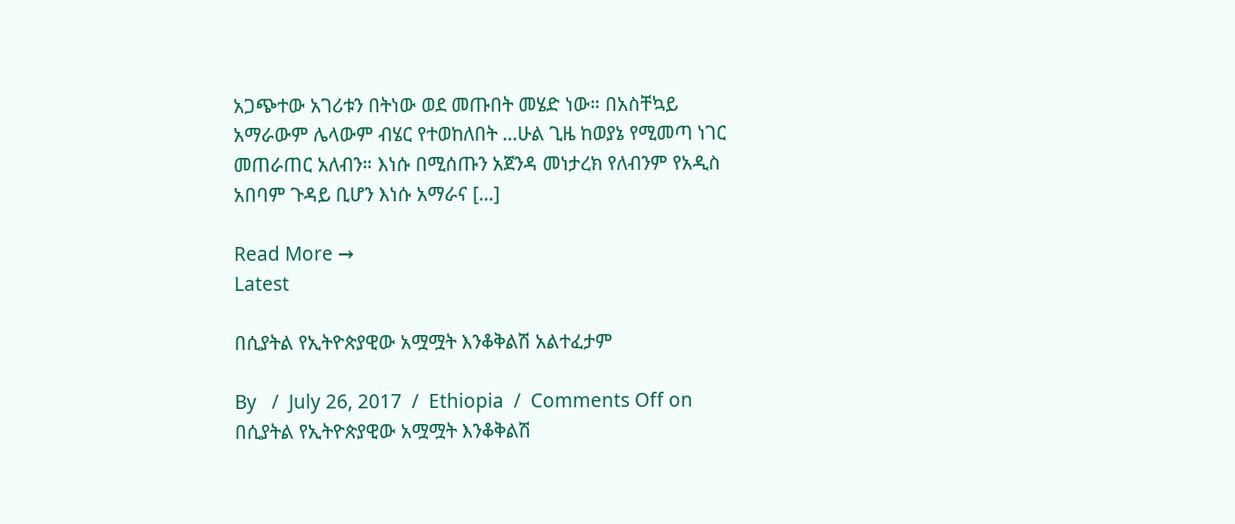አጋጭተው አገሪቱን በትነው ወደ መጡበት መሄድ ነው። በአስቸኳይ አማራውም ሌላውም ብሄር የተወከለበት …ሁል ጊዜ ከወያኔ የሚመጣ ነገር መጠራጠር አለብን። እነሱ በሚሰጡን አጀንዳ መነታረክ የለብንም የአዲስ አበባም ጉዳይ ቢሆን እነሱ አማራና […]

Read More →
Latest

በሲያትል የኢትዮጵያዊው አሟሟት እንቆቅልሽ አልተፈታም

By   /  July 26, 2017  /  Ethiopia  /  Comments Off on በሲያትል የኢትዮጵያዊው አሟሟት እንቆቅልሽ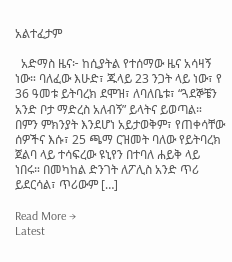አልተፈታም

  አድማስ ዜና፦ ከሲያትል የተሰማው ዜና አሳዛኝ ነው። ባለፈው እሁድ፣ ጁላይ 23 ንጋት ላይ ነው፣ የ 36 ዓመቱ ይትባረክ ደሞዝ፣ ለባለቤቱ፣ “ጓደኞቼን አንድ ቦታ ማድረስ አለብኝ” ይላትና ይወጣል። በምን ምክንያት እንደሆነ አይታወቅም፣ የጠቀሳቸው ሰዎችና እሱ፣ 25 ጫማ ርዝመት ባለው የይትባረክ ጀልባ ላይ ተሳፍረው ዩኒየን በተባለ ሐይቅ ላይ ነበሩ። በመካከል ድንገት ለፖሊስ አንድ ጥሪ ይደርሳል፣ ጥሪውም […]

Read More →
Latest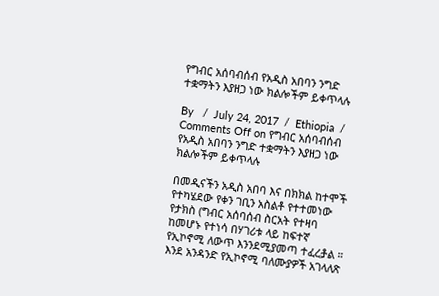የግብር አሰባብሰብ የአዲስ አበባን ንግድ ተቋማትን እያዘጋ ነው ክልሎችም ይቀጥላሉ

By   /  July 24, 2017  /  Ethiopia  /  Comments Off on የግብር አሰባብሰብ የአዲስ አበባን ንግድ ተቋማትን እያዘጋ ነው ክልሎችም ይቀጥላሉ

በመዲናችን አዲስ አበባ እና በክክል ከተሞች የተካሄደው የቀን ገቢን አስልቶ የተተመነው የታክስ (ግብር አሰባሰብ ስርአት የተዛባ ከመሆኑ የተነሳ በሃገሪቱ ላይ ከፍተኛ የኢኮኖሚ ለውጥ እንንደሚያመጣ ተፈረⶆል ። እንደ አንዳንድ የኢኮኖሚ ባለሙያዎች አገላለጽ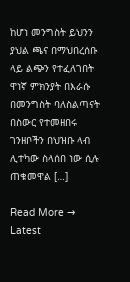ከሆነ መንግስት ይህንን ያህል ጫና በማህበረሰቡ ላይ ልጭን የተፈለገበት ዋነኛ ምክንያት በእራሱ በመንግስት ባለስልጣናት በስውር የተመዘበሩ ገንዘቦችን በህዝቡ ላብ ሊተካው ስላሰበ ነው ሲሉ ጠቁመዋል […]

Read More →
Latest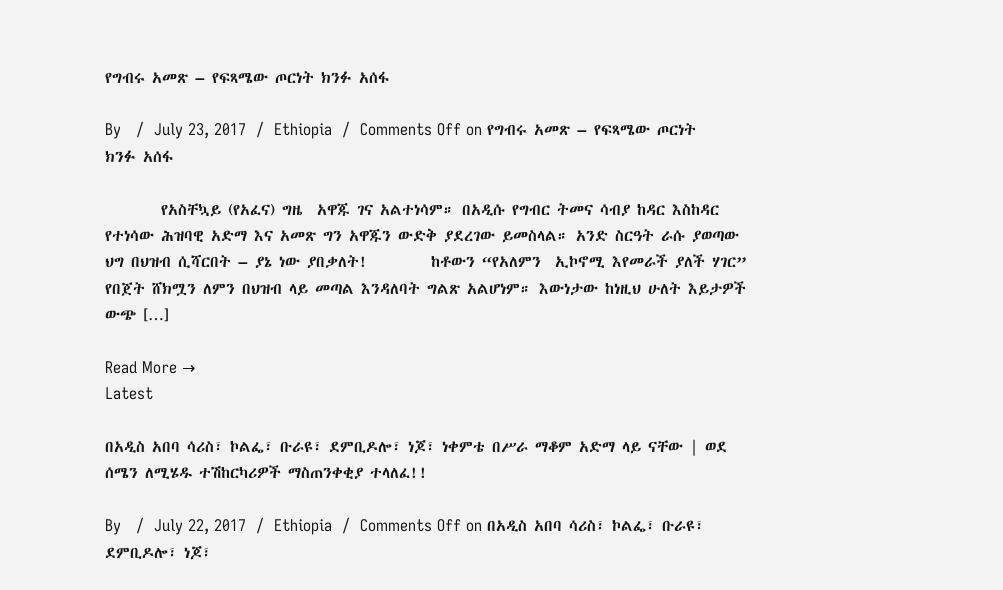የግብሩ አመጽ – የፍጻሜው ጦርነት ክንፉ አሰፋ

By   /  July 23, 2017  /  Ethiopia  /  Comments Off on የግብሩ አመጽ – የፍጻሜው ጦርነት ክንፉ አሰፋ

        የአስቸኳይ (የአፈና) ግዜ  አዋጁ ገና አልተነሳም። በአዲሱ የግብር ትመና ሳብያ ከዳር እስከዳር የተነሳው ሕዝባዊ አድማ እና አመጽ ግን አዋጁን ውድቅ ያደረገው ይመስላል። አንድ ስርዓት ራሱ ያወጣው ህግ በህዝብ ሲሻርበት – ያኔ ነው ያበቃለት!         ከቶውን “የአለምን  ኢኮኖሚ እየመራች ያለች ሃገር” የበጀት ሸክሟን ለምን በህዝብ ላይ መጣል እንዳለባት ግልጽ አልሆነም። እውነታው ከነዚህ ሁለት እይታዎች ውጭ […]

Read More →
Latest

በአዲስ አበባ ሳሪስ፣ ኮልፌ፣ ቡራዩ፣ ደምቢዶሎ፣ ነጆ፣ ነቀምቴ በሥራ ማቆም አድማ ላይ ናቸው | ወደ ሰሜን ለሚሄዱ ተሽከርካሪዎች ማስጠንቀቂያ ተላለፈ!!

By   /  July 22, 2017  /  Ethiopia  /  Comments Off on በአዲስ አበባ ሳሪስ፣ ኮልፌ፣ ቡራዩ፣ ደምቢዶሎ፣ ነጆ፣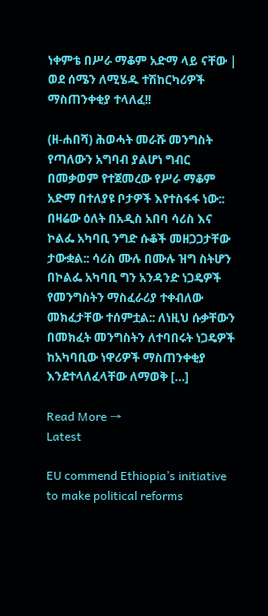ነቀምቴ በሥራ ማቆም አድማ ላይ ናቸው | ወደ ሰሜን ለሚሄዱ ተሽከርካሪዎች ማስጠንቀቂያ ተላለፈ!!

(ዘ-ሐበሻ) ሕወሓት መራሹ መንግስት የጣለውን አግባብ ያልሆነ ግብር በመቃወም የተጀመረው የሥራ ማቆም አድማ በተለያዩ ቦታዎች እየተስፋፋ ነው:: በዛሬው ዕለት በአዲስ አበባ ሳሪስ እና ኮልፌ አካባቢ ንግድ ሱቆች መዘጋጋታቸው ታውቋል:: ሳሪስ ሙሉ በሙሉ ዝግ ስትሆን በኮልፌ አካባቢ ግን አንዳንድ ነጋዴዎች የመንግስትን ማስፈራሪያ ተቀብለው መክፈታቸው ተሰምቷል:: ለነዚህ ሱቃቸውን በመክፈት መንግስትን ለተባበሩት ነጋዴዎች ከአካባቢው ነዋሪዎች ማስጠንቀቂያ እንደተላለፈላቸው ለማወቅ […]

Read More →
Latest

EU commend Ethiopia’s initiative to make political reforms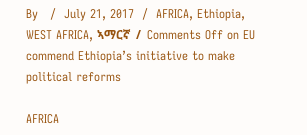By   /  July 21, 2017  /  AFRICA, Ethiopia, WEST AFRICA, ኣማርኛ  /  Comments Off on EU commend Ethiopia’s initiative to make political reforms

AFRICA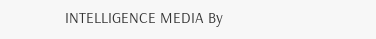INTELLIGENCE MEDIA By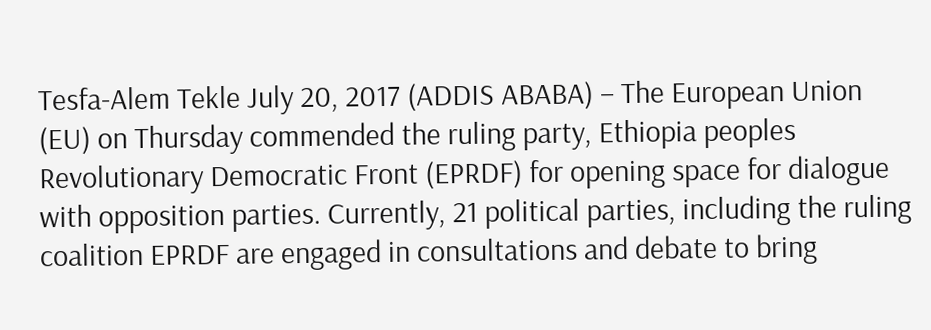Tesfa-Alem Tekle July 20, 2017 (ADDIS ABABA) – The European Union (EU) on Thursday commended the ruling party, Ethiopia peoples Revolutionary Democratic Front (EPRDF) for opening space for dialogue with opposition parties. Currently, 21 political parties, including the ruling coalition EPRDF are engaged in consultations and debate to bring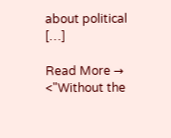about political […]

Read More →
<"Without the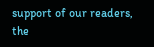support of our readers, the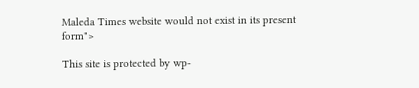Maleda Times website would not exist in its present form">

This site is protected by wp-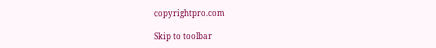copyrightpro.com

Skip to toolbar